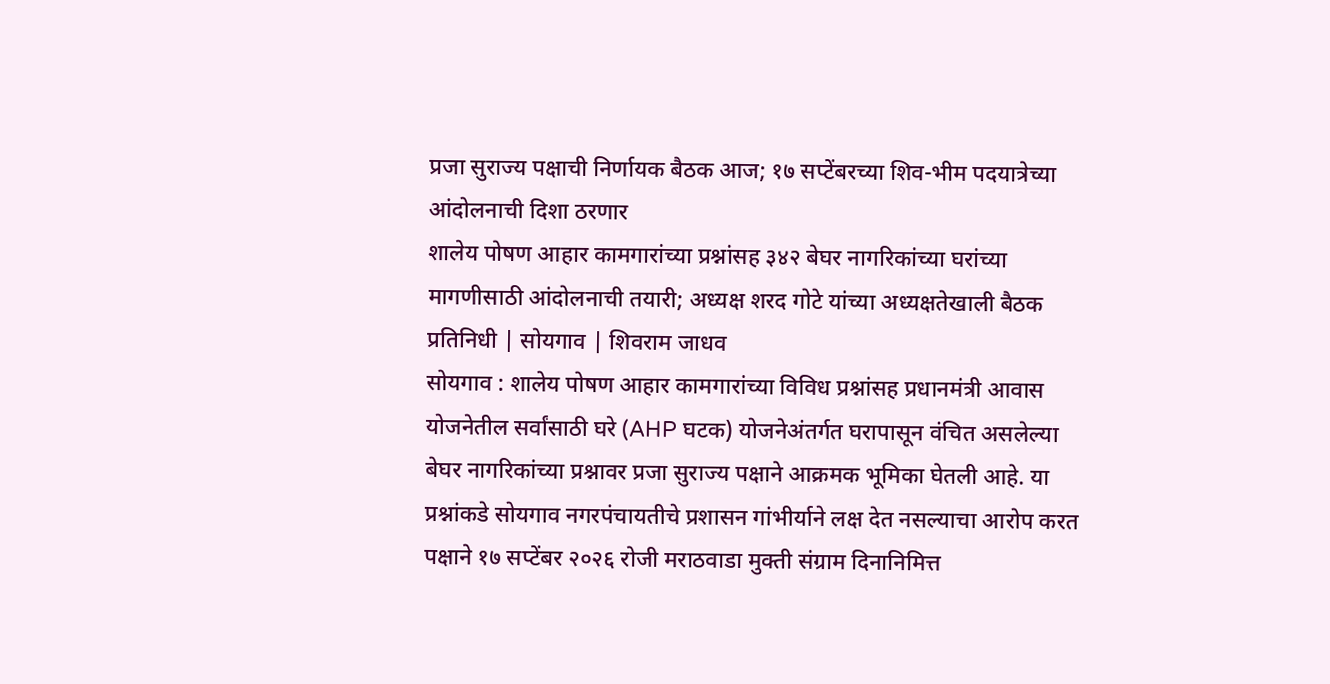प्रजा सुराज्य पक्षाची निर्णायक बैठक आज; १७ सप्टेंबरच्या शिव-भीम पदयात्रेच्या आंदोलनाची दिशा ठरणार
शालेय पोषण आहार कामगारांच्या प्रश्नांसह ३४२ बेघर नागरिकांच्या घरांच्या मागणीसाठी आंदोलनाची तयारी; अध्यक्ष शरद गोटे यांच्या अध्यक्षतेखाली बैठक
प्रतिनिधी | सोयगाव | शिवराम जाधव
सोयगाव : शालेय पोषण आहार कामगारांच्या विविध प्रश्नांसह प्रधानमंत्री आवास योजनेतील सर्वांसाठी घरे (AHP घटक) योजनेअंतर्गत घरापासून वंचित असलेल्या बेघर नागरिकांच्या प्रश्नावर प्रजा सुराज्य पक्षाने आक्रमक भूमिका घेतली आहे. या प्रश्नांकडे सोयगाव नगरपंचायतीचे प्रशासन गांभीर्याने लक्ष देत नसल्याचा आरोप करत पक्षाने १७ सप्टेंबर २०२६ रोजी मराठवाडा मुक्ती संग्राम दिनानिमित्त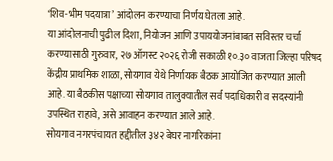‘शिव-भीम पदयात्रा’ आंदोलन करण्याचा निर्णय घेतला आहे.
या आंदोलनाची पुढील दिशा, नियोजन आणि उपाययोजनांबाबत सविस्तर चर्चा करण्यासाठी गुरुवार, २७ ऑगस्ट २०२६ रोजी सकाळी १०.३० वाजता जिल्हा परिषद केंद्रीय प्राथमिक शाळा, सोयगाव येथे निर्णायक बैठक आयोजित करण्यात आली आहे. या बैठकीस पक्षाच्या सोयगाव तालुक्यातील सर्व पदाधिकारी व सदस्यांनी उपस्थित राहावे, असे आवाहन करण्यात आले आहे.
सोयगाव नगरपंचायत हद्दीतील ३४२ बेघर नागरिकांना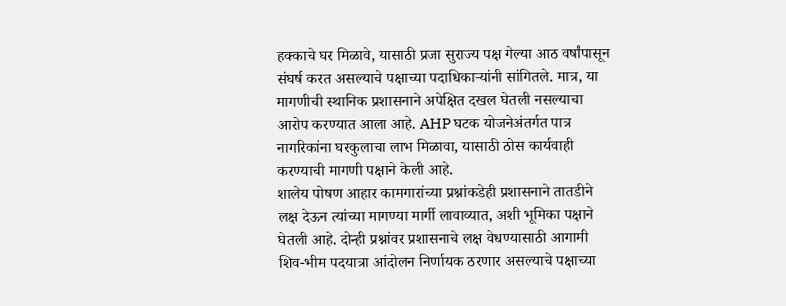हक्काचे घर मिळावे, यासाठी प्रजा सुराज्य पक्ष गेल्या आठ वर्षांपासून संघर्ष करत असल्याचे पक्षाच्या पदाधिकाऱ्यांनी सांगितले. मात्र, या मागणीची स्थानिक प्रशासनाने अपेक्षित दखल घेतली नसल्याचा आरोप करण्यात आला आहे. AHP घटक योजनेअंतर्गत पात्र नागरिकांना घरकुलाचा लाभ मिळावा, यासाठी ठोस कार्यवाही करण्याची मागणी पक्षाने केली आहे.
शालेय पोषण आहार कामगारांच्या प्रश्नांकडेही प्रशासनाने तातडीने लक्ष देऊन त्यांच्या मागण्या मार्गी लावाव्यात, अशी भूमिका पक्षाने घेतली आहे. दोन्ही प्रश्नांवर प्रशासनाचे लक्ष वेधण्यासाठी आगामी शिव-भीम पदयात्रा आंदोलन निर्णायक ठरणार असल्याचे पक्षाच्या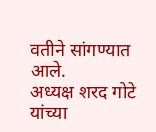वतीने सांगण्यात आले.
अध्यक्ष शरद गोटे यांच्या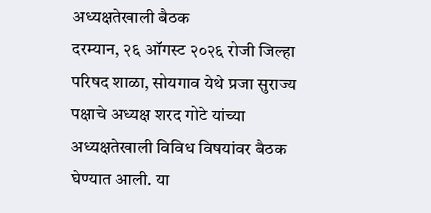अध्यक्षतेखाली बैठक
दरम्यान, २६ ऑगस्ट २०२६ रोजी जिल्हा परिषद शाळा, सोयगाव येथे प्रजा सुराज्य पक्षाचे अध्यक्ष शरद गोटे यांच्या अध्यक्षतेखाली विविध विषयांवर बैठक घेण्यात आली. या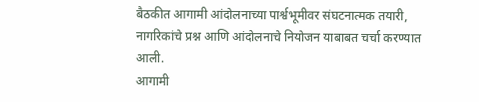बैठकीत आगामी आंदोलनाच्या पार्श्वभूमीवर संघटनात्मक तयारी, नागरिकांचे प्रश्न आणि आंदोलनाचे नियोजन याबाबत चर्चा करण्यात आली.
आगामी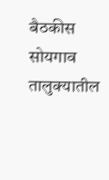बैठकीस सोयगाव तालुक्यातील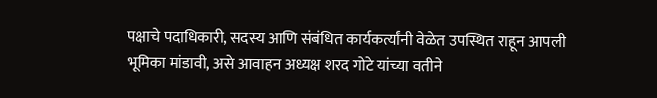पक्षाचे पदाधिकारी, सदस्य आणि संबंधित कार्यकर्त्यांनी वेळेत उपस्थित राहून आपली भूमिका मांडावी, असे आवाहन अध्यक्ष शरद गोटे यांच्या वतीने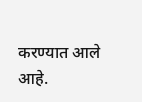करण्यात आले आहे.